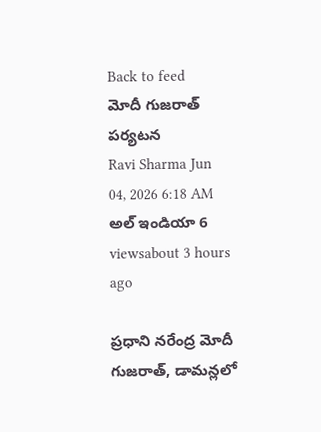Back to feed
మోదీ గుజరాత్ పర్యటన
Ravi Sharma Jun 04, 2026 6:18 AM అల్ ఇండియా 6 viewsabout 3 hours ago

ప్రధాని నరేంద్ర మోదీ గుజరాత్, డామన్లలో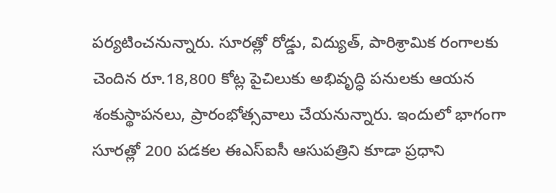పర్యటించనున్నారు. సూరత్లో రోడ్డు, విద్యుత్, పారిశ్రామిక రంగాలకు చెందిన రూ.18,800 కోట్ల పైచిలుకు అభివృద్ధి పనులకు ఆయన శంకుస్థాపనలు, ప్రారంభోత్సవాలు చేయనున్నారు. ఇందులో భాగంగా సూరత్లో 200 పడకల ఈఎస్ఐసీ ఆసుపత్రిని కూడా ప్రధాని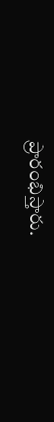ప్రారంభిస్తారు.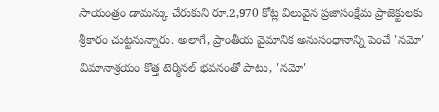సాయంత్రం డామన్కు చేరుకుని రూ.2,970 కోట్ల విలువైన ప్రజాసంక్షేమ ప్రాజెక్టులకు శ్రీకారం చుట్టనున్నారు. అలాగే, ప్రాంతీయ వైమానిక అనుసంధానాన్ని పెంచే 'నమో' విమానాశ్రయం కొత్త టెర్మినల్ భవనంతో పాటు, 'నమో'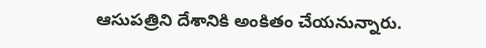ఆసుపత్రిని దేశానికి అంకితం చేయనున్నారు.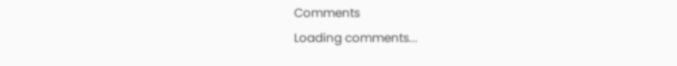Comments
Loading comments...